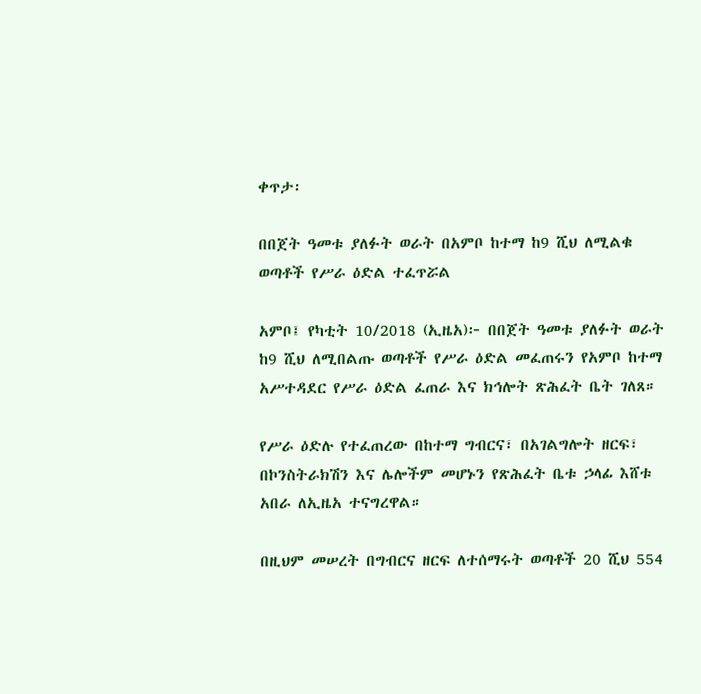ቀጥታ፡

በበጀት ዓመቱ ያለፉት ወራት በአምቦ ከተማ ከ9 ሺህ ለሚልቁ ወጣቶች የሥራ ዕድል ተፈጥሯል

አምቦ፤ የካቲት 10/2018 (ኢዜአ)፦ በበጀት ዓመቱ ያለፉት ወራት ከ9 ሺህ ለሚበልጡ ወጣቶች የሥራ ዕድል መፈጠሩን የአምቦ ከተማ አሥተዳደር የሥራ ዕድል ፈጠራ እና ክኅሎት ጽሕፈት ቤት ገለጸ።

የሥራ ዕድሉ የተፈጠረው በከተማ ግብርና፣ በአገልግሎት ዘርፍ፣ በኮንስትራክሽን እና ሌሎችም መሆኑን የጽሕፈት ቤቱ ኃላፊ እሸቱ አበራ ለኢዜአ ተናግረዋል።

በዚህም መሠረት በግብርና ዘርፍ ለተሰማሩት ወጣቶች 20 ሺህ 554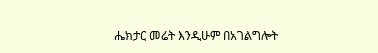ሔክታር መሬት እንዲሁም በአገልግሎት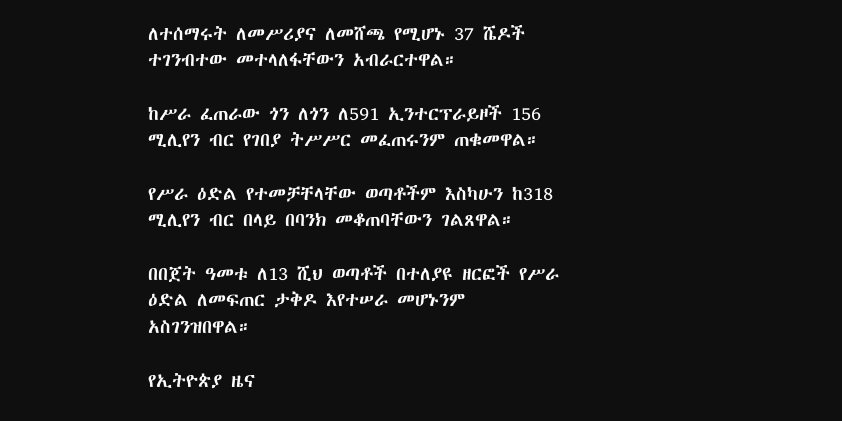ለተሰማሩት ለመሥሪያና ለመሸጫ የሚሆኑ 37 ሼዶች ተገንብተው መተላለፋቸውን አብራርተዋል።

ከሥራ ፈጠራው ጎን ለጎን ለ591 ኢንተርፕራይዞች 156 ሚሊየን ብር የገበያ ትሥሥር መፈጠሩንም ጠቁመዋል።

የሥራ ዕድል የተመቻቸላቸው ወጣቶችም እስካሁን ከ318 ሚሊየን ብር በላይ በባንክ መቆጠባቸውን ገልጸዋል።

በበጀት ዓመቱ ለ13 ሺህ ወጣቶች በተለያዩ ዘርፎች የሥራ ዕድል ለመፍጠር ታቅዶ እየተሠራ መሆኑንም አስገንዝበዋል።

የኢትዮጵያ ዜና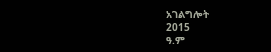አገልግሎት
2015
ዓ.ም